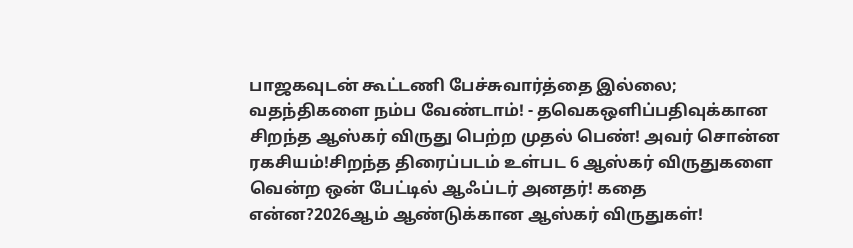பாஜகவுடன் கூட்டணி பேச்சுவார்த்தை இல்லை; வதந்திகளை நம்ப வேண்டாம்! - தவெகஒளிப்பதிவுக்கான சிறந்த ஆஸ்கர் விருது பெற்ற முதல் பெண்! அவர் சொன்ன ரகசியம்!சிறந்த திரைப்படம் உள்பட 6 ஆஸ்கர் விருதுகளை வென்ற ஒன் பேட்டில் ஆஃப்டர் அனதர்! கதை என்ன?2026ஆம் ஆண்டுக்கான ஆஸ்கர் விருதுகள்!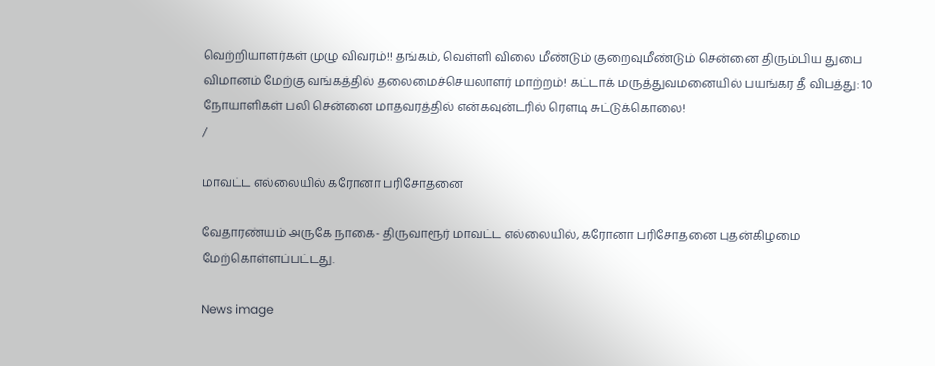வெற்றியாளர்கள் முழு விவரம்!! தங்கம், வெள்ளி விலை மீண்டும் குறைவுமீண்டும் சென்னை திரும்பிய துபை விமானம் மேற்கு வங்கத்தில் தலைமைச்செயலாளர் மாற்றம்! கட்டாக் மருத்துவமனையில் பயங்கர தீ விபத்து: 10 நோயாளிகள் பலி சென்னை மாதவரத்தில் என்கவுன்டரில் ரௌடி சுட்டுக்கொலை!
/

மாவட்ட எல்லையில் கரோனா பரிசோதனை

வேதாரண்யம் அருகே நாகை- திருவாரூர் மாவட்ட எல்லையில், கரோனா பரிசோதனை புதன்கிழமை மேற்கொள்ளப்பட்டது.

News image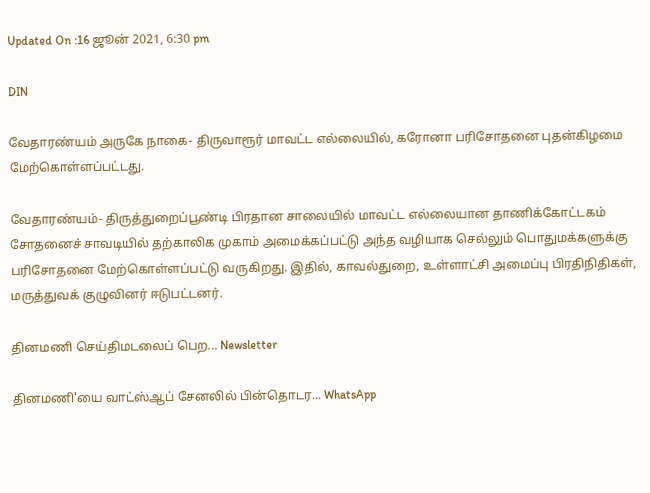Updated On :16 ஜூன் 2021, 6:30 pm

DIN

வேதாரண்யம் அருகே நாகை- திருவாரூர் மாவட்ட எல்லையில், கரோனா பரிசோதனை புதன்கிழமை மேற்கொள்ளப்பட்டது.

வேதாரண்யம்- திருத்துறைப்பூண்டி பிரதான சாலையில் மாவட்ட எல்லையான தாணிக்கோட்டகம் சோதனைச் சாவடியில் தற்காலிக முகாம் அமைக்கப்பட்டு அந்த வழியாக செல்லும் பொதுமக்களுக்கு பரிசோதனை மேற்கொள்ளப்பட்டு வருகிறது. இதில், காவல்துறை, உள்ளாட்சி அமைப்பு பிரதிநிதிகள், மருத்துவக் குழுவினர் ஈடுபட்டனர்.

தினமணி செய்திமடலைப் பெற... Newsletter

தினமணி'யை வாட்ஸ்ஆப் சேனலில் பின்தொடர... WhatsApp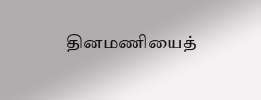தினமணியைத்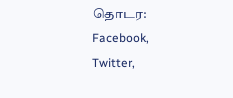தொடர: Facebook, Twitter,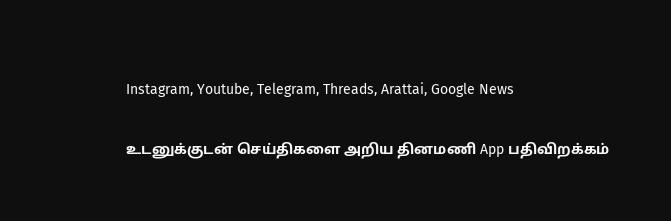Instagram, Youtube, Telegram, Threads, Arattai, Google News

உடனுக்குடன் செய்திகளை அறிய தினமணி App பதிவிறக்கம்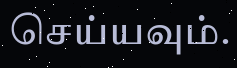செய்யவும்.